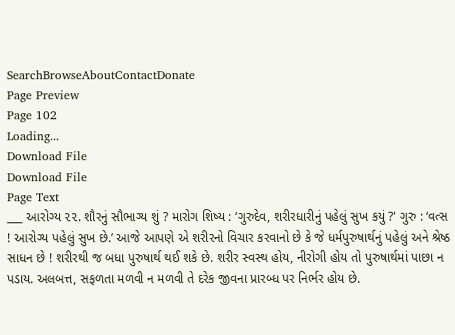SearchBrowseAboutContactDonate
Page Preview
Page 102
Loading...
Download File
Download File
Page Text
___ આરોગ્ય ૨૨. શૌરનું સૌભાગ્ય શું ? મારોગ શિષ્ય : ‘ગુરુદેવ, શરીરધારીનું પહેલું સુખ કયું ?' ગુરુ : ‘વત્સ ! આરોગ્ય પહેલું સુખ છે.’ આજે આપણે એ શરીરનો વિચાર કરવાનો છે કે જે ધર્મપુરુષાર્થનું પહેલું અને શ્રેષ્ઠ સાધન છે ! શરીરથી જ બધા પુરુષાર્થ થઈ શકે છે. શરીર સ્વસ્થ હોય, નીરોગી હોય તો પુરુષાર્થમાં પાછા ન પડાય. અલબત્ત, સફળતા મળવી ન મળવી તે દરેક જીવના પ્રારબ્ધ પર નિર્ભર હોય છે.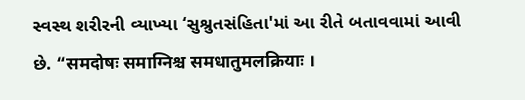સ્વસ્થ શરીરની વ્યાખ્યા ‘સુશ્રુતસંહિતા'માં આ રીતે બતાવવામાં આવી છે. “समदोषः समाग्निश्च समधातुमलक्रियाः ।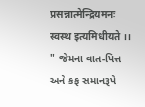प्रसन्नात्मेन्द्रियमनः स्वस्थ इत्यमिधीयते ।। " જેમના વાત-પિત્ત અને કફ સમાનરૂપે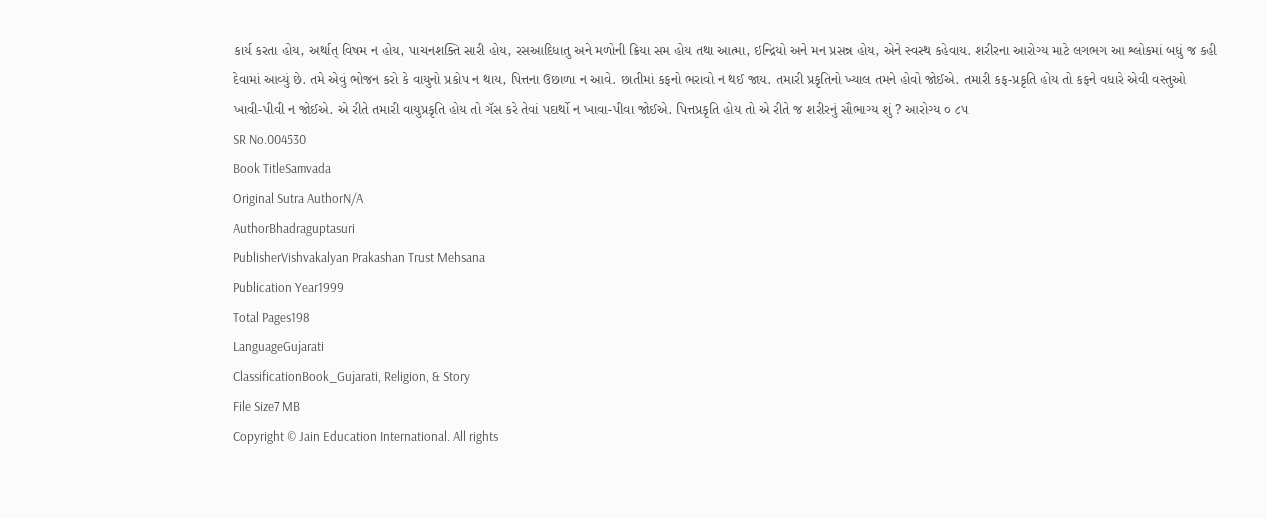કાર્ય કરતા હોય, અર્થાત્ વિષમ ન હોય, પાચનશક્તિ સારી હોય, રસઆદિધાતુ અને મળોની ક્રિયા સમ હોય તથા આત્મા, ઇન્દ્રિયો અને મન પ્રસન્ન હોય, એને સ્વસ્થ કહેવાય. શરીરના આરોગ્ય માટે લગભગ આ શ્લોકમાં બધું જ કહી દેવામાં આવ્યું છે. તમે એવું ભોજન કરો કે વાયુનો પ્રકોપ ન થાય, પિત્તના ઉછાળા ન આવે. છાતીમાં કફનો ભરાવો ન થઈ જાય. તમારી પ્રકૃતિનો ખ્યાલ તમને હોવો જોઈએ. તમારી કફ-પ્રકૃતિ હોય તો કફને વધારે એવી વસ્તુઓ ખાવી-પીવી ન જોઈએ. એ રીતે તમારી વાયુપ્રકૃતિ હોય તો ગૅસ કરે તેવાં પદાર્થો ન ખાવા-પીવા જોઈએ. પિત્તપ્રકૃતિ હોય તો એ રીતે જ શરીરનું સૌભાગ્ય શું ? આરોગ્ય ૦ ૮૫
SR No.004530
Book TitleSamvada
Original Sutra AuthorN/A
AuthorBhadraguptasuri
PublisherVishvakalyan Prakashan Trust Mehsana
Publication Year1999
Total Pages198
LanguageGujarati
ClassificationBook_Gujarati, Religion, & Story
File Size7 MB
Copyright © Jain Education International. All rights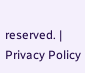reserved. | Privacy Policy